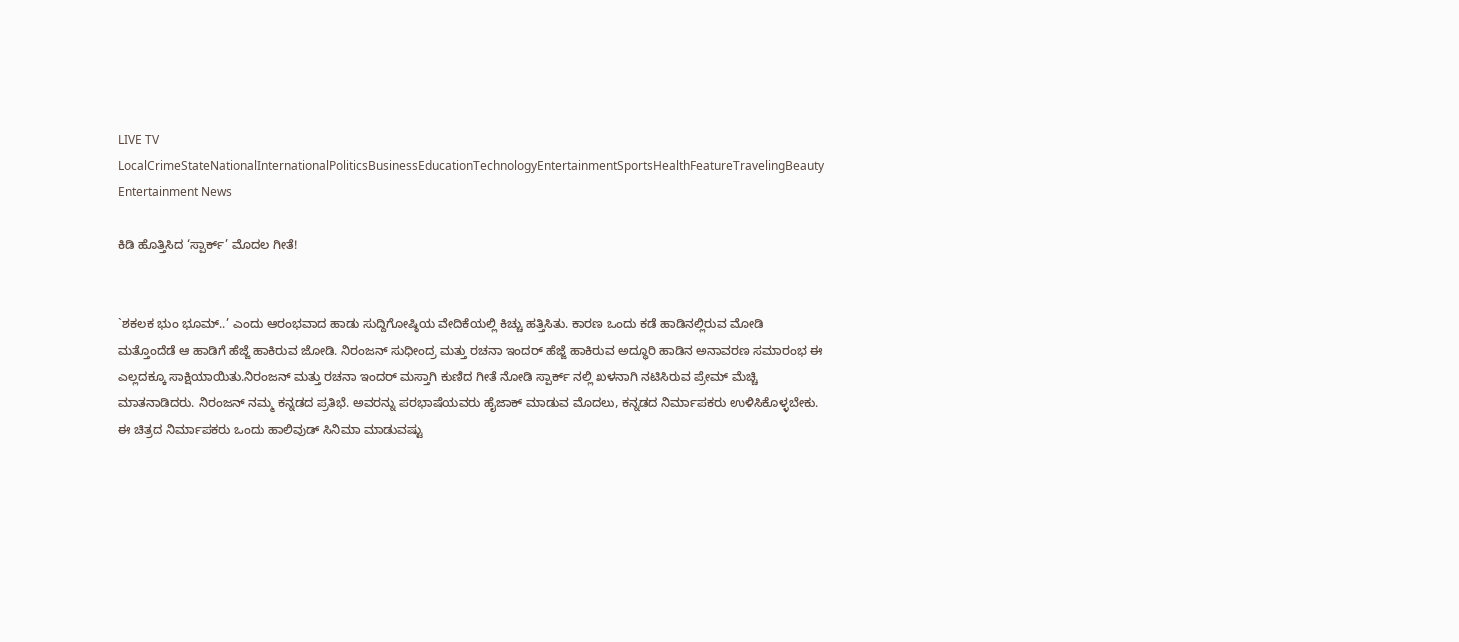LIVE TV LocalCrimeStateNationalInternationalPoliticsBusinessEducationTechnologyEntertainmentSportsHealthFeatureTravelingBeauty
Entertainment News

ಕಿಡಿ ಹೊತ್ತಿಸಿದ ‘ಸ್ಪಾರ್ಕ್’ ಮೊದಲ ಗೀತೆ!


`ಶಕಲಕ ಭುಂ ಭೂಮ್..’ ಎಂದು ಆರಂಭವಾದ ಹಾಡು ಸುದ್ದಿಗೋಷ್ಠಿಯ ವೇದಿಕೆಯಲ್ಲಿ ಕಿಚ್ಚು ಹತ್ತಿಸಿತು. ಕಾರಣ ಒಂದು ಕಡೆ ಹಾಡಿನಲ್ಲಿರುವ ಮೋಡಿ ಮತ್ತೊಂದೆಡೆ ಆ ಹಾಡಿಗೆ ಹೆಜ್ಜೆ ಹಾಕಿರುವ ಜೋಡಿ. ನಿರಂಜನ್ ಸುಧೀಂದ್ರ ಮತ್ತು ರಚನಾ ಇಂದರ್ ಹೆಜ್ಜೆ ಹಾಕಿರುವ ಅದ್ಧೂರಿ ಹಾಡಿನ ಅನಾವರಣ ಸಮಾರಂಭ ಈ ಎಲ್ಲದಕ್ಕೂ ಸಾಕ್ಷಿಯಾಯಿತು.ನಿರಂಜನ್ ಮತ್ತು ರಚನಾ ಇಂದರ್ ಮಸ್ತಾಗಿ ಕುಣಿದ ಗೀತೆ ನೋಡಿ ಸ್ಪಾರ್ಕ್ ನಲ್ಲಿ ಖಳನಾಗಿ ನಟಿಸಿರುವ ಪ್ರೇಮ್ ಮೆಚ್ಚಿ ಮಾತನಾಡಿದರು. ನಿರಂಜನ್ ನಮ್ಮ ಕನ್ನಡದ ಪ್ರತಿಭೆ. ಅವರನ್ನು ಪರಭಾಷೆಯವರು ಹೈಜಾಕ್ ಮಾಡುವ ಮೊದಲು, ಕನ್ನಡದ ನಿರ್ಮಾಪಕರು ಉಳಿಸಿಕೊಳ್ಳಬೇಕು. ಈ ಚಿತ್ರದ ನಿರ್ಮಾಪಕರು ಒಂದು ಹಾಲಿವುಡ್ ಸಿನಿಮಾ ಮಾಡುವಷ್ಟು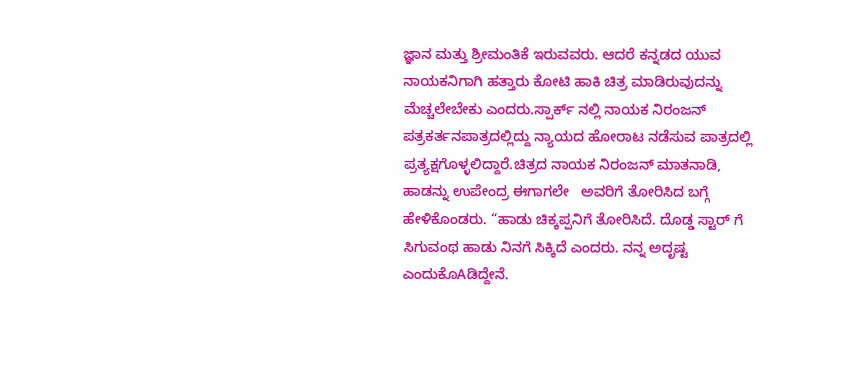ಜ್ಞಾನ ಮತ್ತು ಶ್ರೀಮಂತಿಕೆ ಇರುವವರು. ಆದರೆ ಕನ್ನಡದ ಯುವ ನಾಯಕನಿಗಾಗಿ ಹತ್ತಾರು ಕೋಟಿ ಹಾಕಿ ಚಿತ್ರ ಮಾಡಿರುವುದನ್ನು ಮೆಚ್ಚಲೇಬೇಕು ಎಂದರು.ಸ್ಪಾರ್ಕ್ ನಲ್ಲಿ ನಾಯಕ ನಿರಂಜನ್ ಪತ್ರಕರ್ತನಪಾತ್ರದಲ್ಲಿದ್ದು ನ್ಯಾಯದ ಹೋರಾಟ ನಡೆಸುವ ಪಾತ್ರದಲ್ಲಿ ಪ್ರತ್ಯಕ್ಷಗೊಳ್ಳಲಿದ್ದಾರೆ.ಚಿತ್ರದ ನಾಯಕ ನಿರಂಜನ್ ಮಾತನಾಡಿ, ಹಾಡನ್ನು ಉಪೇಂದ್ರ ಈಗಾಗಲೇ   ಅವರಿಗೆ ತೋರಿಸಿದ ಬಗ್ಗೆ ಹೇಳಿಕೊಂಡರು. “ಹಾಡು ಚಿಕ್ಕಪ್ಪನಿಗೆ ತೋರಿಸಿದೆ. ದೊಡ್ಡ ಸ್ಟಾರ್ ಗೆ ಸಿಗುವಂಥ ಹಾಡು ನಿನಗೆ ಸಿಕ್ಕಿದೆ ಎಂದರು. ನನ್ನ ಅದೃಷ್ಟ ಎಂದುಕೊAಡಿದ್ದೇನೆ.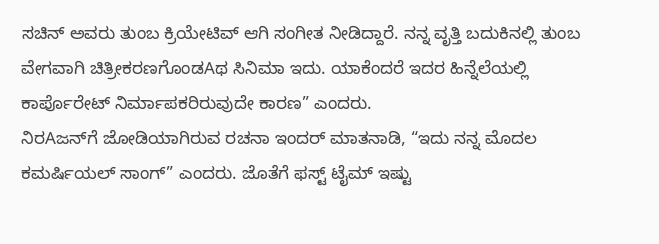ಸಚಿನ್ ಅವರು ತುಂಬ ಕ್ರಿಯೇಟಿವ್ ಆಗಿ ಸಂಗೀತ ನೀಡಿದ್ದಾರೆ. ನನ್ನ ವೃತ್ತಿ ಬದುಕಿನಲ್ಲಿ ತುಂಬ ವೇಗವಾಗಿ ಚಿತ್ರೀಕರಣಗೊಂಡAಥ ಸಿನಿಮಾ ಇದು. ಯಾಕೆಂದರೆ ಇದರ ಹಿನ್ನೆಲೆಯಲ್ಲಿ ಕಾರ್ಪೊರೇಟ್ ನಿರ್ಮಾಪಕರಿರುವುದೇ ಕಾರಣ” ಎಂದರು.
ನಿರAಜನ್‌ಗೆ ಜೋಡಿಯಾಗಿರುವ ರಚನಾ ಇಂದರ್ ಮಾತನಾಡಿ, “ಇದು ನನ್ನ ಮೊದಲ ಕಮರ್ಷಿಯಲ್ ಸಾಂಗ್” ಎಂದರು. ಜೊತೆಗೆ ಫಸ್ಟ್ ಟೈಮ್ ಇಷ್ಟು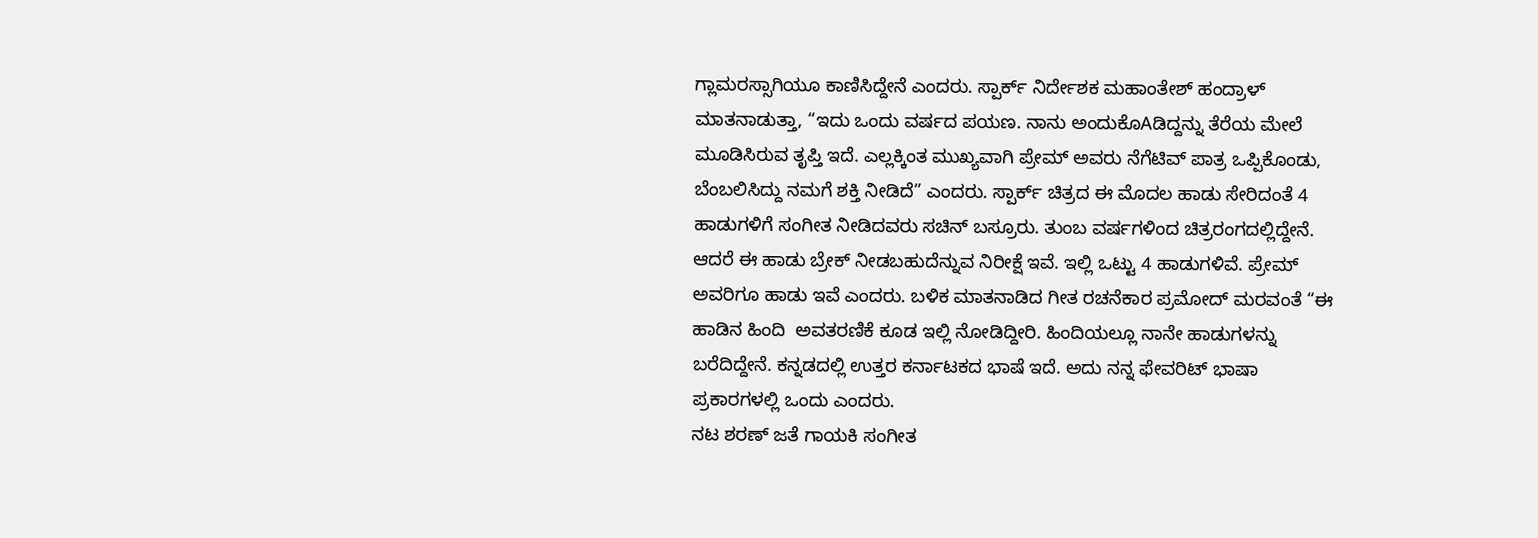ಗ್ಲಾಮರಸ್ಸಾಗಿಯೂ ಕಾಣಿಸಿದ್ದೇನೆ ಎಂದರು. ಸ್ಪಾರ್ಕ್ ನಿರ್ದೇಶಕ ಮಹಾಂತೇಶ್ ಹಂದ್ರಾಳ್ ಮಾತನಾಡುತ್ತಾ, “ಇದು ಒಂದು ವರ್ಷದ ಪಯಣ. ನಾನು ಅಂದುಕೊAಡಿದ್ದನ್ನು ತೆರೆಯ ಮೇಲೆ ಮೂಡಿಸಿರುವ ತೃಪ್ತಿ ಇದೆ. ಎಲ್ಲಕ್ಕಿಂತ ಮುಖ್ಯವಾಗಿ ಪ್ರೇಮ್ ಅವರು ನೆಗೆಟಿವ್ ಪಾತ್ರ ಒಪ್ಪಿಕೊಂಡು, ಬೆಂಬಲಿಸಿದ್ದು ನಮಗೆ ಶಕ್ತಿ ನೀಡಿದೆ” ಎಂದರು. ಸ್ಪಾರ್ಕ್ ಚಿತ್ರದ ಈ ಮೊದಲ ಹಾಡು ಸೇರಿದಂತೆ 4 ಹಾಡುಗಳಿಗೆ ಸಂಗೀತ ನೀಡಿದವರು ಸಚಿನ್ ಬಸ್ರೂರು. ತುಂಬ ವರ್ಷಗಳಿಂದ ಚಿತ್ರರಂಗದಲ್ಲಿದ್ದೇನೆ. ಆದರೆ ಈ ಹಾಡು ಬ್ರೇಕ್ ನೀಡಬಹುದೆನ್ನುವ ನಿರೀಕ್ಷೆ ಇವೆ. ಇಲ್ಲಿ ಒಟ್ಟು 4 ಹಾಡುಗಳಿವೆ. ಪ್ರೇಮ್ ಅವರಿಗೂ ಹಾಡು ಇವೆ ಎಂದರು. ಬಳಿಕ ಮಾತನಾಡಿದ ಗೀತ ರಚನೆಕಾರ ಪ್ರಮೋದ್ ಮರವಂತೆ “ಈ ಹಾಡಿನ ಹಿಂದಿ  ಅವತರಣಿಕೆ ಕೂಡ ಇಲ್ಲಿ ನೋಡಿದ್ದೀರಿ. ಹಿಂದಿಯಲ್ಲೂ ನಾನೇ ಹಾಡುಗಳನ್ನು  ಬರೆದಿದ್ದೇನೆ. ಕನ್ನಡದಲ್ಲಿ ಉತ್ತರ ಕರ್ನಾಟಕದ ಭಾಷೆ ಇದೆ. ಅದು ನನ್ನ ಫೇವರಿಟ್ ಭಾಷಾ ಪ್ರಕಾರಗಳಲ್ಲಿ ಒಂದು ಎಂದರು.
ನಟ ಶರಣ್ ಜತೆ ಗಾಯಕಿ ಸಂಗೀತ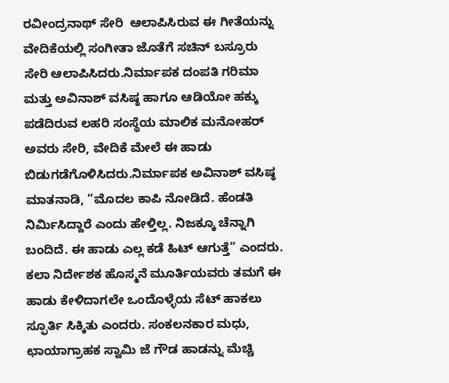ರವೀಂದ್ರನಾಥ್ ಸೇರಿ  ಆಲಾಪಿಸಿರುವ ಈ ಗೀತೆಯನ್ನು ವೇದಿಕೆಯಲ್ಲಿ ಸಂಗೀತಾ ಜೊತೆಗೆ ಸಚಿನ್ ಬಸ್ರೂರು ಸೇರಿ ಆಲಾಪಿಸಿದರು.ನಿರ್ಮಾಪಕ ದಂಪತಿ ಗರಿಮಾ ಮತ್ತು ಅವಿನಾಶ್ ವಸಿಷ್ಠ ಹಾಗೂ ಆಡಿಯೋ ಹಕ್ಕು ಪಡೆದಿರುವ ಲಹರಿ ಸಂಸ್ಥೆಯ ಮಾಲಿಕ ಮನೋಹರ್ ಅವರು ಸೇರಿ, ವೇದಿಕೆ ಮೇಲೆ ಈ ಹಾಡು ಬಿಡುಗಡೆಗೊಳಿಸಿದರು.ನಿರ್ಮಾಪಕ ಅವಿನಾಶ್ ವಸಿಷ್ಠ ಮಾತನಾಡಿ, “ಮೊದಲ ಕಾಪಿ ನೋಡಿದೆ. ಹೆಂಡತಿ ನಿರ್ಮಿಸಿದ್ದಾರೆ ಎಂದು ಹೇಳ್ತಿಲ್ಲ. ನಿಜಕ್ಕೂ ಚೆನ್ನಾಗಿ ಬಂದಿದೆ. ಈ ಹಾಡು ಎಲ್ಲ ಕಡೆ ಹಿಟ್ ಆಗುತ್ತೆ” ಎಂದರು. ಕಲಾ ನಿರ್ದೇಶಕ ಹೊಸ್ಮನೆ ಮೂರ್ತಿಯವರು ತಮಗೆ ಈ ಹಾಡು ಕೇಳಿದಾಗಲೇ ಒಂದೊಳ್ಳೆಯ ಸೆಟ್ ಹಾಕಲು ಸ್ಫೂರ್ತಿ ಸಿಕ್ಕಿತು ಎಂದರು. ಸಂಕಲನಕಾರ ಮಧು, ಛಾಯಾಗ್ರಾಹಕ ಸ್ವಾಮಿ ಜೆ ಗೌಡ ಹಾಡನ್ನು ಮೆಚ್ಚಿ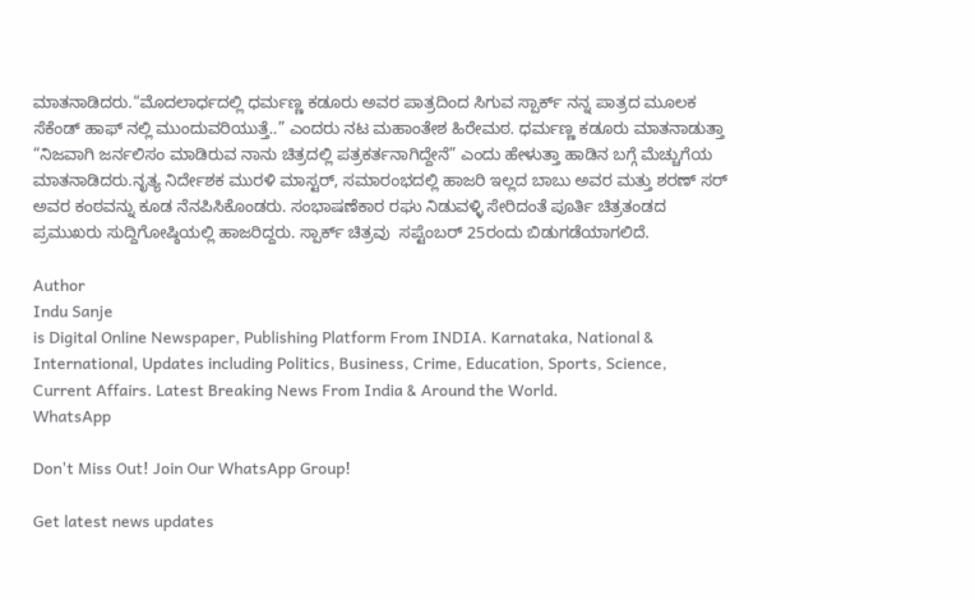ಮಾತನಾಡಿದರು.“ಮೊದಲಾರ್ಧದಲ್ಲಿ ಧರ್ಮಣ್ಣ ಕಡೂರು ಅವರ ಪಾತ್ರದಿಂದ ಸಿಗುವ ಸ್ಪಾರ್ಕ್ ನನ್ನ ಪಾತ್ರದ ಮೂಲಕ ಸೆಕೆಂಡ್ ಹಾಫ್ ನಲ್ಲಿ ಮುಂದುವರಿಯುತ್ತೆ..” ಎಂದರು ನಟ ಮಹಾಂತೇಶ ಹಿರೇಮಠ. ಧರ್ಮಣ್ಣ ಕಡೂರು ಮಾತನಾಡುತ್ತಾ “ನಿಜವಾಗಿ ಜರ್ನಲಿಸಂ ಮಾಡಿರುವ ನಾನು ಚಿತ್ರದಲ್ಲಿ ಪತ್ರಕರ್ತನಾಗಿದ್ದೇನೆ” ಎಂದು ಹೇಳುತ್ತಾ ಹಾಡಿನ ಬಗ್ಗೆ ಮೆಚ್ಚುಗೆಯ ಮಾತನಾಡಿದರು.ನೃತ್ಯ ನಿರ್ದೇಶಕ ಮುರಳಿ ಮಾಸ್ಟರ್, ಸಮಾರಂಭದಲ್ಲಿ ಹಾಜರಿ ಇಲ್ಲದ ಬಾಬು ಅವರ ಮತ್ತು ಶರಣ್ ಸರ್ ಅವರ ಕಂಠವನ್ನು ಕೂಡ ನೆನಪಿಸಿಕೊಂಡರು. ಸಂಭಾಷಣೆಕಾರ ರಘು ನಿಡುವಳ್ಳಿ ಸೇರಿದಂತೆ ಪೂರ್ತಿ ಚಿತ್ರತಂಡದ ಪ್ರಮುಖರು ಸುದ್ದಿಗೋಷ್ಠಿಯಲ್ಲಿ ಹಾಜರಿದ್ದರು. ಸ್ಪಾರ್ಕ್ ಚಿತ್ರವು  ಸಪ್ಟೆಂಬರ್ 25ರಂದು ಬಿಡುಗಡೆಯಾಗಲಿದೆ.

Author
Indu Sanje
is Digital Online Newspaper, Publishing Platform From INDIA. Karnataka, National & International, Updates including Politics, Business, Crime, Education, Sports, Science, Current Affairs. Latest Breaking News From India & Around the World.
WhatsApp

Don't Miss Out! Join Our WhatsApp Group!

Get latest news updates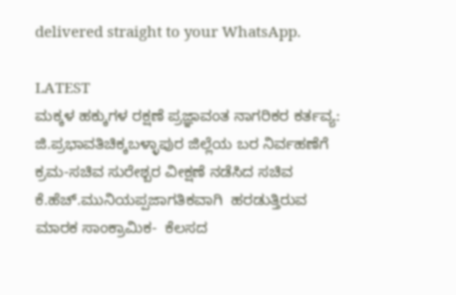delivered straight to your WhatsApp.

LATEST
ಮಕ್ಕಳ ಹಕ್ಕುಗಳ ರಕ್ಷಣೆ ಪ್ರಜ್ಞಾವಂತ ನಾಗರಿಕರ ಕರ್ತವ್ಯ: ಜಿ.ಪ್ರಭಾವತಿಚಿಕ್ಕಬಳ್ಳಾಪುರ ಜಿಲ್ಲೆಯ ಬರ ನಿರ್ವಹಣೆಗೆ ಕ್ರಮ-ಸಚಿವ ಸುರೇಶ್ಬರ ವೀಕ್ಷಣೆ ನಡೆಸಿದ ಸಚಿವ ಕೆ.ಹೆಚ್.ಮುನಿಯಪ್ಪಜಾಗತಿಕವಾಗಿ  ಹರಡುತ್ತಿರುವ ಮಾರಕ ಸಾಂಕ್ರಾಮಿಕ-  ಕೆಲಸದ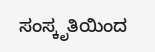ಸಂಸ್ಕೃತಿಯಿಂದ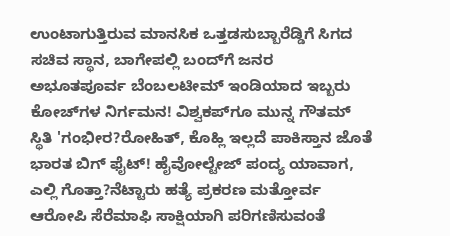ಉಂಟಾಗುತ್ತಿರುವ ಮಾನಸಿಕ ಒತ್ತಡಸುಬ್ಬಾರೆಡ್ಡಿಗೆ ಸಿಗದ ಸಚಿವ ಸ್ಥಾನ, ಬಾಗೇಪಲ್ಲಿ ಬಂದ್‌ಗೆ ಜನರ ಅಭೂತಪೂರ್ವ ಬೆಂಬಲಟೀಮ್ ಇಂಡಿಯಾದ ಇಬ್ಬರು ಕೋಚ್‌ಗಳ ನಿರ್ಗಮನ! ವಿಶ್ವಕಪ್‌ಗೂ ಮುನ್ನ ಗೌತಮ್ ಸ್ಥಿತಿ 'ಗಂಭೀರ?ರೋಹಿತ್, ಕೊಹ್ಲಿ ಇಲ್ಲದೆ ಪಾಕಿಸ್ತಾನ ಜೊತೆ ಭಾರತ ಬಿಗ್ ಫೈಟ್! ಹೈವೋಲ್ಟೇಜ್ ಪಂದ್ಯ ಯಾವಾಗ, ಎಲ್ಲಿ ಗೊತ್ತಾ?ನೆಟ್ಟಾರು ಹತ್ಯೆ ಪ್ರಕರಣ ಮತ್ತೋರ್ವ ಆರೋಪಿ ಸೆರೆಮಾಫಿ ಸಾಕ್ಷಿಯಾಗಿ ಪರಿಗಣಿಸುವಂತೆ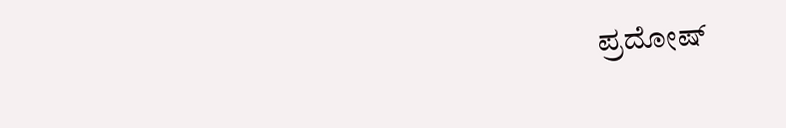ಪ್ರದೋಷ್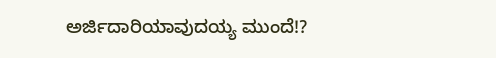ಅರ್ಜಿದಾರಿಯಾವುದಯ್ಯ ಮುಂದೆ!?